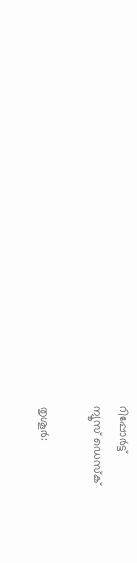റിപ്പോര്‍ട്ട്
ന്യൂസ് ഡെസ്ക്

തൃശൂര്‍: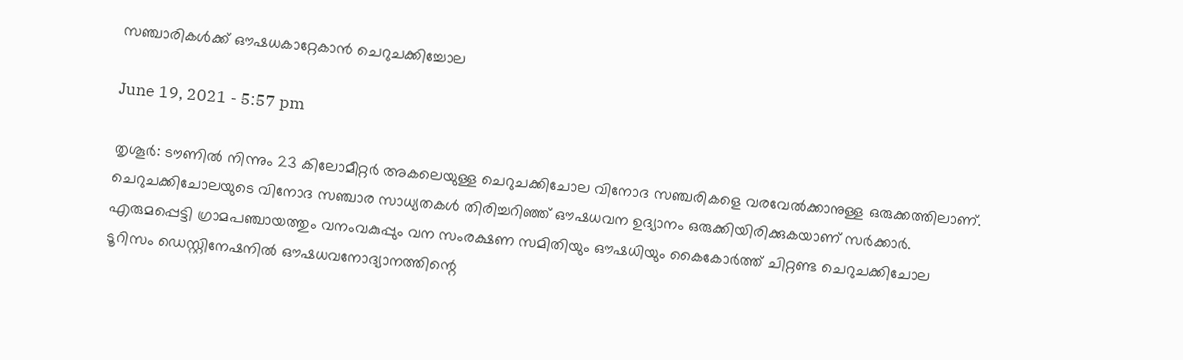സഞ്ചാരികള്‍ക്ക് ഔഷധകാറ്റേകാന്‍ ചെറുചക്കിച്ചോല

June 19, 2021 - 5:57 pm

തൃശൂര്‍: ടൗണില്‍ നിന്നും 23 കിലോമീറ്റര്‍ അകലെയുള്ള ചെറുചക്കിചോല വിനോദ സഞ്ചരികളെ വരവേല്‍ക്കാനുള്ള ഒരുക്കത്തിലാണ്. ചെറുചക്കിചോലയുടെ വിനോദ സഞ്ചാര സാധ്യതകള്‍ തിരിച്ചറിഞ്ഞ് ഔഷധവന ഉദ്യാനം ഒരുക്കിയിരിക്കുകയാണ് സര്‍ക്കാര്‍. എരുമപ്പെട്ടി ഗ്രാമപഞ്ചായത്തും വനംവകുപ്പും വന സംരക്ഷണ സമിതിയും ഔഷധിയും കൈകോര്‍ത്ത് ചിറ്റണ്ട ചെറുചക്കിചോല ടൂറിസം ഡെസ്റ്റിനേഷനില്‍ ഔഷധവനോദ്യാനത്തിന്റെ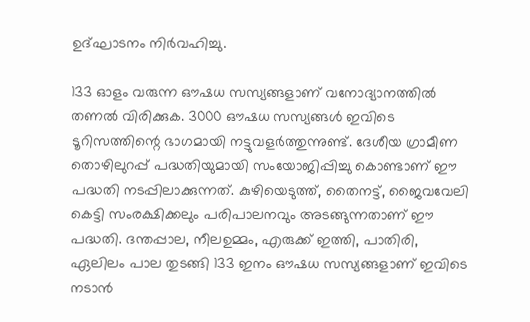ഉദ്ഘാടനം നിര്‍വഹിച്ചു.

133 ഓളം വരുന്ന ഔഷധ സസ്യങ്ങളാണ് വനോദ്യാനത്തില്‍ തണല്‍ വിരിക്കുക. 3000 ഔഷധ സസ്യങ്ങള്‍ ഇവിടെ ടൂറിസത്തിന്റെ ഭാഗമായി നട്ടുവളര്‍ത്തുന്നുണ്ട്. ദേശീയ ഗ്രാമീണ തൊഴിലുറപ്പ് പദ്ധതിയുമായി സംയോജിപ്പിച്ചു കൊണ്ടാണ് ഈ പദ്ധതി നടപ്പിലാക്കുന്നത്. കുഴിയെടുത്ത്, തൈനട്ട്, ജൈവവേലി കെട്ടി സംരക്ഷിക്കലും പരിപാലനവും അടങ്ങുന്നതാണ് ഈ പദ്ധതി. ദന്തപ്പാല, നീലഉമ്മം, എരുക്ക് ഇത്തി, പാതിരി, ഏലിലം പാല തുടങ്ങി 133 ഇനം ഔഷധ സസ്യങ്ങളാണ് ഇവിടെ നടാന്‍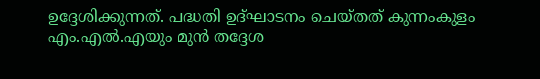ഉദ്ദേശിക്കുന്നത്. പദ്ധതി ഉദ്ഘാടനം ചെയ്തത് കുന്നംകുളം എം.എല്‍.എയും മുന്‍ തദ്ദേശ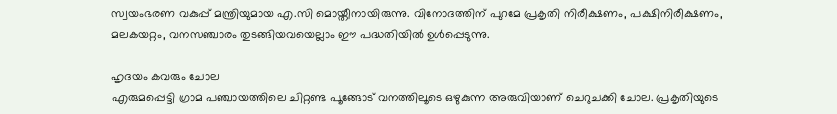സ്വയംഭരണ വകുപ്പ് മന്ത്രിയുമായ എ.സി മൊയ്തീനായിരുന്നു. വിനോദത്തിന് പുറമേ പ്രകൃതി നിരീക്ഷണം, പക്ഷിനിരീക്ഷണം, മലകയറ്റം, വനസഞ്ചാരം തുടങ്ങിയവയെല്ലാം ഈ പദ്ധതിയില്‍ ഉള്‍പ്പെടുന്നു.

ഹൃദയം കവരും ചോല
എരുമപ്പെട്ടി ഗ്രാമ പഞ്ചായത്തിലെ ചിറ്റണ്ട പൂങ്ങോട് വനത്തിലൂടെ ഒഴുകുന്ന അരുവിയാണ് ചെറുചക്കി ചോല. പ്രകൃതിയുടെ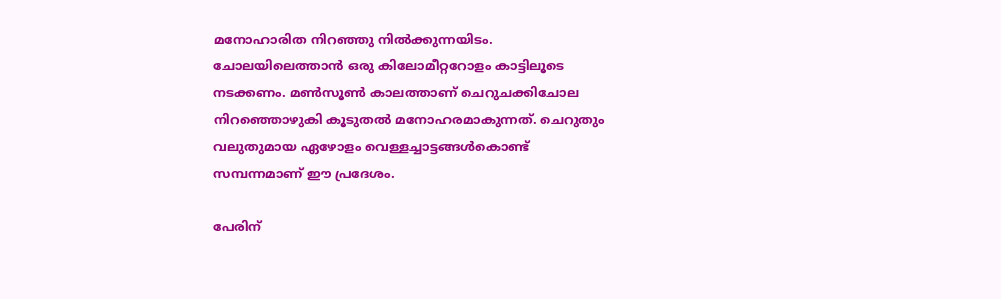മനോഹാരിത നിറഞ്ഞു നില്‍ക്കുന്നയിടം. ചോലയിലെത്താന്‍ ഒരു കിലോമീറ്ററോളം കാട്ടിലൂടെ നടക്കണം. മണ്‍സൂണ്‍ കാലത്താണ് ചെറുചക്കിചോല നിറഞ്ഞൊഴുകി കൂടുതല്‍ മനോഹരമാകുന്നത്. ചെറുതും വലുതുമായ ഏഴോളം വെള്ളച്ചാട്ടങ്ങള്‍കൊണ്ട് സമ്പന്നമാണ് ഈ പ്രദേശം.

പേരിന്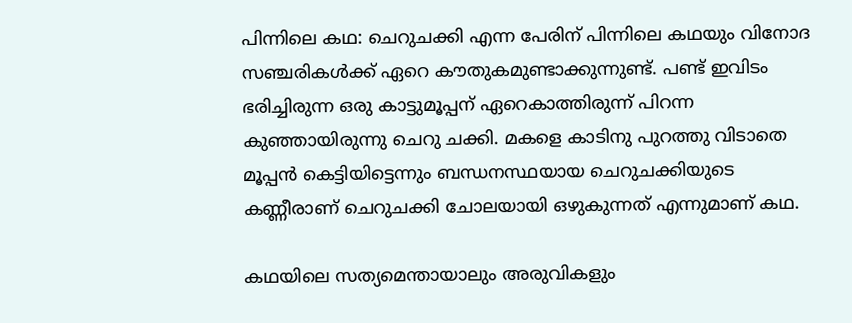പിന്നിലെ കഥ: ചെറുചക്കി എന്ന പേരിന് പിന്നിലെ കഥയും വിനോദ സഞ്ചരികള്‍ക്ക് ഏറെ കൗതുകമുണ്ടാക്കുന്നുണ്ട്. പണ്ട് ഇവിടം ഭരിച്ചിരുന്ന ഒരു കാട്ടുമൂപ്പന് ഏറെകാത്തിരുന്ന് പിറന്ന കുഞ്ഞായിരുന്നു ചെറു ചക്കി. മകളെ കാടിനു പുറത്തു വിടാതെ മൂപ്പന്‍ കെട്ടിയിട്ടെന്നും ബന്ധനസ്ഥയായ ചെറുചക്കിയുടെ കണ്ണീരാണ് ചെറുചക്കി ചോലയായി ഒഴുകുന്നത് എന്നുമാണ് കഥ.

കഥയിലെ സത്യമെന്തായാലും അരുവികളും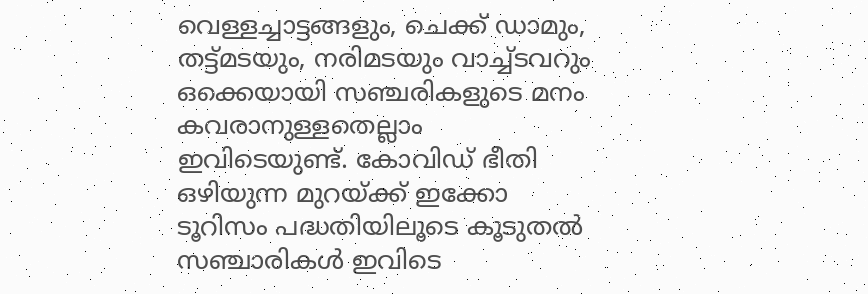വെള്ളച്ചാട്ടങ്ങളും, ചെക്ക് ഡാമും, തട്ട്മടയും, നരിമടയും വാച്ച്ടവറും ഒക്കെയായി സഞ്ചരികളുടെ മനം കവരാനുള്ളതെല്ലാം ഇവിടെയുണ്ട്. കോവിഡ് ഭീതി ഒഴിയുന്ന മുറയ്ക്ക് ഇക്കോ ടൂറിസം പദ്ധതിയിലൂടെ കൂടുതല്‍ സഞ്ചാരികള്‍ ഇവിടെ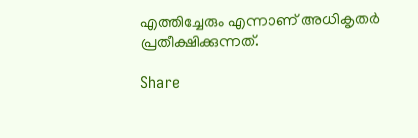എത്തിച്ചേരും എന്നാണ് അധികൃതര്‍ പ്രതീക്ഷിക്കുന്നത്.

Share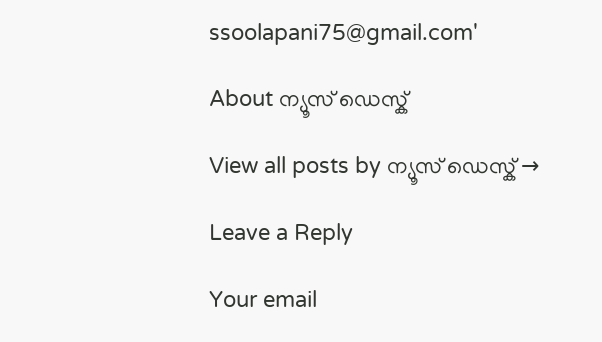ssoolapani75@gmail.com'

About ന്യൂസ് ഡെസ്ക്

View all posts by ന്യൂസ് ഡെസ്ക് →

Leave a Reply

Your email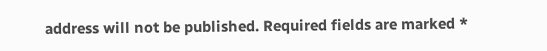address will not be published. Required fields are marked *